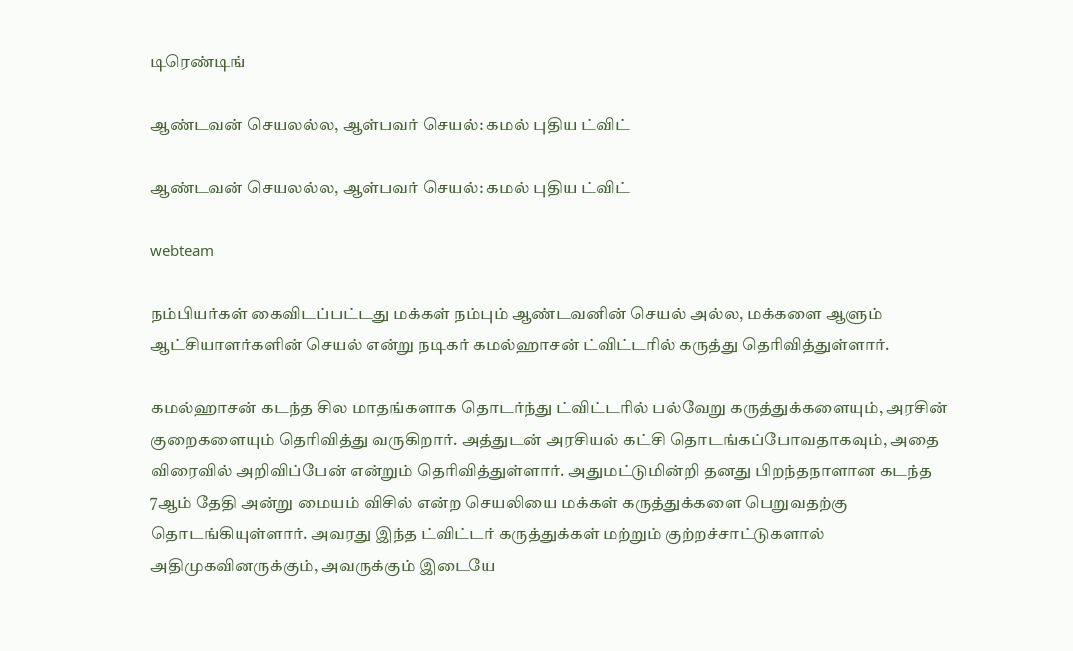டிரெண்டிங்

ஆண்டவன் செயலல்ல, ஆள்பவர் செயல்: கமல் புதிய ட்விட்

ஆண்டவன் செயலல்ல, ஆள்பவர் செயல்: கமல் புதிய ட்விட்

webteam

நம்பியர்கள் கைவிடப்பட்டது மக்கள் நம்பும் ஆண்டவனின் செயல் அல்ல, மக்களை ஆளும் ஆட்சியாளர்களின் செயல் என்று நடிகர் கமல்ஹாசன் ட்விட்டரில் கருத்து தெரிவித்துள்ளார்.

கமல்ஹாசன் கடந்த சில மாதங்களாக தொடர்ந்து ட்விட்டரில் பல்வேறு கருத்துக்களையும், அரசின் குறைகளையும் தெரிவித்து வருகிறார். அத்துடன் அரசியல் கட்சி தொடங்கப்போவதாகவும், அதை விரைவில் அறிவிப்பேன் என்றும் தெரிவித்துள்ளார். அதுமட்டுமின்றி தனது பிறந்தநாளான கடந்த 7ஆம் தேதி அன்று மையம் விசில் என்ற செயலியை மக்கள் கருத்துக்களை பெறுவதற்கு தொடங்கியுள்ளார். அவரது இந்த ட்விட்டர் கருத்துக்கள் மற்றும் குற்றச்சாட்டுகளால் அதிமுகவினருக்கும், அவருக்கும் இடையே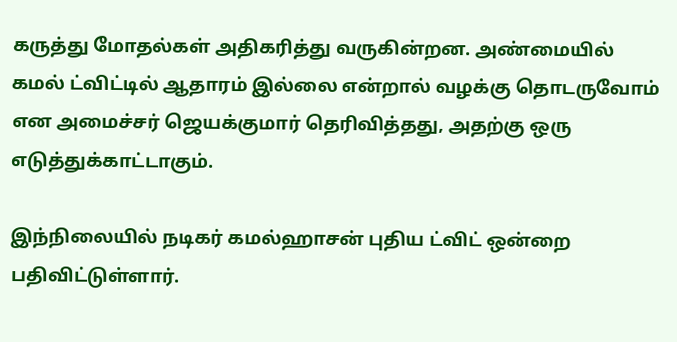கருத்து மோதல்கள் அதிகரித்து வருகின்றன. அண்மையில் கமல் ட்விட்டில் ஆதாரம் இல்லை என்றால் வழக்கு தொடருவோம் என அமைச்சர் ஜெயக்குமார் தெரிவித்தது, அதற்கு ஒரு எடுத்துக்காட்டாகும்.

இந்நிலையில் நடிகர் கமல்ஹாசன் புதிய ட்விட் ஒன்றை பதிவிட்டுள்ளார்.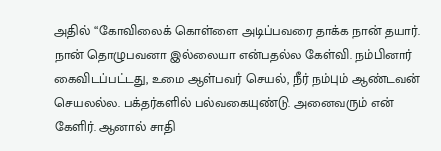அதில் “கோவிலைக் கொள்ளை அடிப்பவரை தாக்க நான் தயார். நான் தொழுபவனா இல்லையா என்பதல்ல கேள்வி. நம்பினார் கைவிடப்பட்டது, உமை ஆள்பவர் செயல், நீர் நம்பும் ஆண்டவன் செயலல்ல. பக்தர்களில் பல்வகையுண்டு. அனைவரும் என் கேளிர். ஆனால் சாதி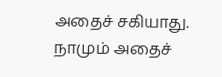அதைச் சகியாது. நாமும் அதைச்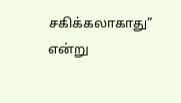சகிக்கலாகாது” என்று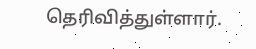தெரிவித்துள்ளார்.